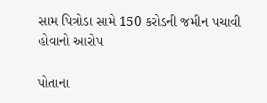સામ પિત્રોડા સામે 150 કરોડની જમીન પચાવી હોવાનો આરોપ

પોતાના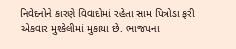નિવેદનોને કારણે વિવાદોમાં રહેતા સામ પિત્રોડા ફરી એકવાર મુશ્કેલીમાં મુકાયા છે. ભાજપના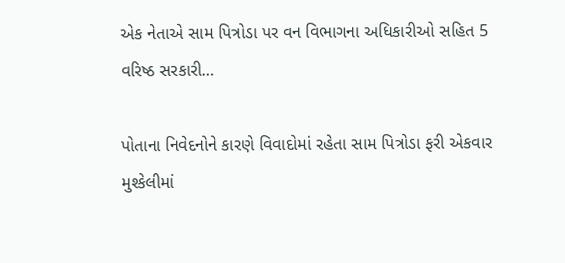એક નેતાએ સામ પિત્રોડા પર વન વિભાગના અધિકારીઓ સહિત 5 વરિષ્ઠ સરકારી…

પોતાના નિવેદનોને કારણે વિવાદોમાં રહેતા સામ પિત્રોડા ફરી એકવાર મુશ્કેલીમાં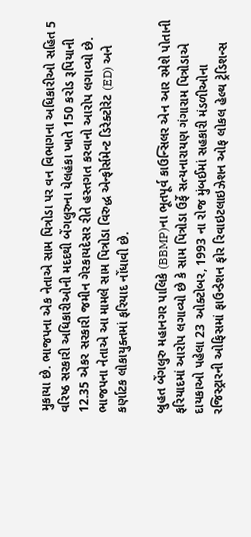મુકાયા છે. ભાજપના એક નેતાએ સામ પિત્રોડા પર વન વિભાગના અધિકારીઓ સહિત 5 વરિષ્ઠ સરકારી અધિકારીઓની મદદથી બેંગલુરુના યેલહંકા ખાતે 150 કરોડ રૂપિયાની 12.35 એકર સરકારી જમીન ગેરકાયદેસર રીતે હસ્તગત કરવાનો આરોપ લગાવ્યો છે. ભાજપના નેતાએ આ મામલે સામ પિત્રોડા વિરુદ્ધ એન્ફોર્સમેન્ટ ડિરેક્ટોરેટ (ED) અને કર્ણાટક લોકાયુક્તમાં ફરિયાદ નોંધાવી છે.

બ્રુહત બેંગલુરુ મહાનગર પાલિકે (BBMP)ના ભૂતપૂર્વ કાઉન્સિલર એન આર રમેશે પોતાની ફરિયાદમાં આરોપ લગાવ્યો છે કે સામ પિત્રોડા ઉર્ફે સત્યનારાયણ ગંગારામ પિત્રોડાએ દાયકાઓ પહેલા 23 ઓક્ટોબર, 1993 ના રોજ મુંબઈમાં સહકારી મંડળીઓના રજિસ્ટ્રારની ઓફિસમાં ફાઉન્ડેશન ફોર રિવાઇટલાઇઝેશન ઓફ લોકલ હેલ્થ ટ્રેડિશન્સ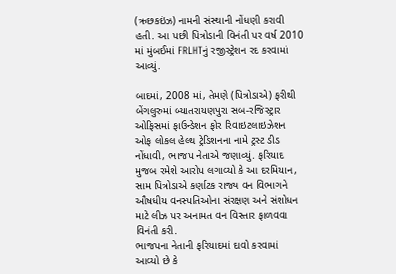(ઋછકઇંઝ) નામની સંસ્થાની નોંધણી કરાવી હતી. આ પછી પિત્રોડાની વિનંતી પર વર્ષ 2010 માં મુંબઈમાં FRLHTનું રજીસ્ટ્રેશન રદ કરવામાં આવ્યું.

બાદમાં, 2008 માં, તેમણે (પિત્રોડાએ) ફરીથી બેંગલુરુમાં બ્યાતરાયણપુરા સબ-રજિસ્ટ્રાર ઓફિસમાં ફાઉન્ડેશન ફોર રિવાઇટલાઇઝેશન ઓફ લોકલ હેલ્થ ટ્રેડિશનના નામે ટ્રસ્ટ ડીડ નોંધાવી, ભાજપ નેતાએ જણાવ્યું. ફરિયાદ મુજબ રમેશે આરોપ લગાવ્યો કે આ દરમિયાન, સામ પિત્રોડાએ કર્ણાટક રાજ્ય વન વિભાગને ઔષધીય વનસ્પતિઓના સંરક્ષણ અને સંશોધન માટે લીઝ પર અનામત વન વિસ્તાર ફાળવવા વિનંતી કરી.
ભાજપના નેતાની ફરિયાદમાં દાવો કરવામાં આવ્યો છે કે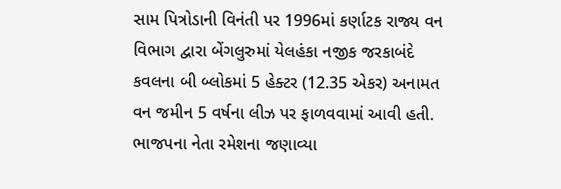સામ પિત્રોડાની વિનંતી પર 1996માં કર્ણાટક રાજ્ય વન વિભાગ દ્વારા બેંગલુરુમાં યેલહંકા નજીક જરકાબંદે કવલના બી બ્લોકમાં 5 હેક્ટર (12.35 એકર) અનામત વન જમીન 5 વર્ષના લીઝ પર ફાળવવામાં આવી હતી. ભાજપના નેતા રમેશના જણાવ્યા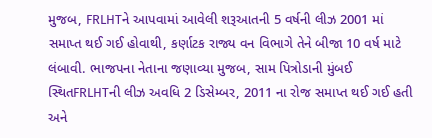મુજબ, FRLHTને આપવામાં આવેલી શરૂઆતની 5 વર્ષની લીઝ 2001 માં સમાપ્ત થઈ ગઈ હોવાથી, કર્ણાટક રાજ્ય વન વિભાગે તેને બીજા 10 વર્ષ માટે લંબાવી. ભાજપના નેતાના જણાવ્યા મુજબ, સામ પિત્રોડાની મુંબઈ સ્થિતFRLHTની લીઝ અવધિ 2 ડિસેમ્બર, 2011 ના રોજ સમાપ્ત થઈ ગઈ હતી અને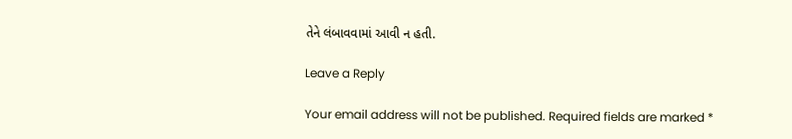તેને લંબાવવામાં આવી ન હતી.

Leave a Reply

Your email address will not be published. Required fields are marked *